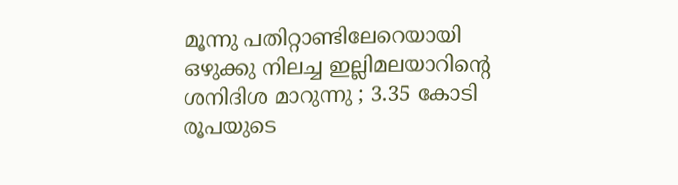മൂന്നു പതിറ്റാണ്ടിലേറെയായി ഒഴുക്കു നിലച്ച ഇല്ലിമലയാറിന്റെ ശനിദിശ മാറുന്നു ; 3.35 കോടി രൂപയുടെ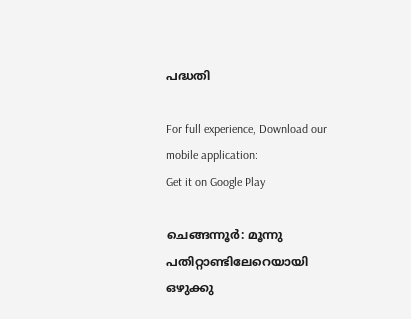പദ്ധതി

For full experience, Download our mobile application:
Get it on Google Play

ചെങ്ങന്നൂർ: മൂന്നു പതിറ്റാണ്ടിലേറെയായി ഒഴുക്കു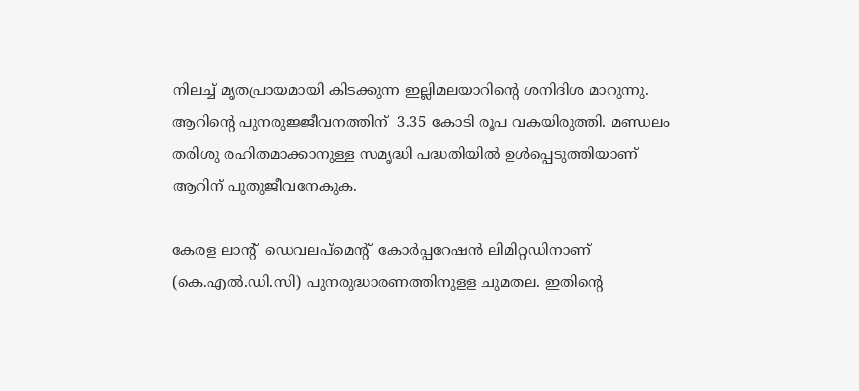നിലച്ച് മൃതപ്രായമായി കിടക്കുന്ന ഇല്ലിമലയാറിന്റെ ശനിദിശ മാറുന്നു. ആറിന്റെ പുനരുജ്ജീവനത്തിന്  3.35 കോടി രൂപ വകയിരുത്തി. മണ്ഡലം തരിശു രഹിതമാക്കാനുള്ള സമൃദ്ധി പദ്ധതിയിൽ ഉൾപ്പെടുത്തിയാണ് ആറിന് പുതുജീവനേകുക.

കേരള ലാന്റ്  ഡെവലപ്മെന്റ്  കോർപ്പറേഷൻ ലിമിറ്റഡിനാണ് (കെ.എൽ.ഡി.സി) പുനരുദ്ധാരണത്തിനുളള ചുമതല. ഇതിന്റെ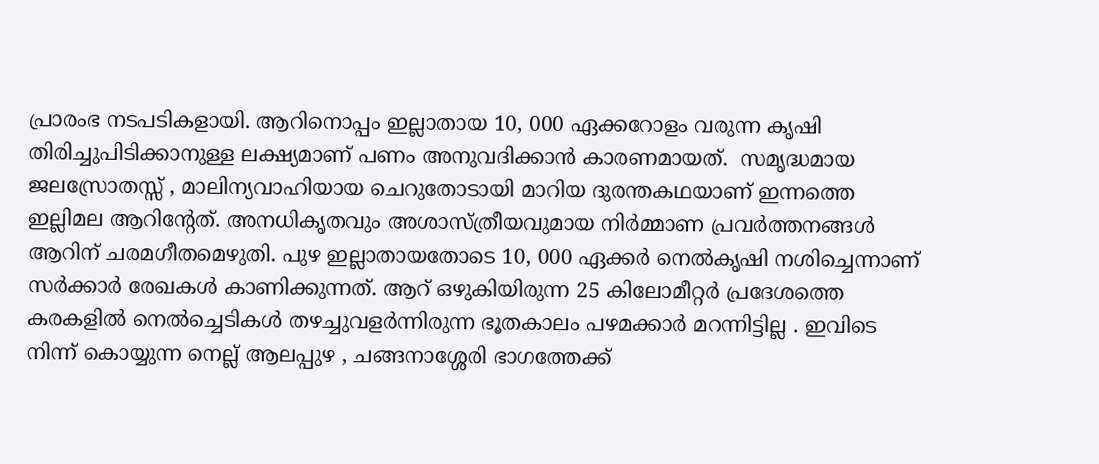പ്രാരംഭ നടപടികളായി. ആറിനൊപ്പം ഇല്ലാതായ 10, 000 ഏക്കറോളം വരുന്ന കൃഷി തിരിച്ചുപിടിക്കാനുള്ള ലക്ഷ്യമാണ് പണം അനുവദിക്കാൻ കാരണമായത്.  സമൃദ്ധമായ ജലസ്രോതസ്സ് , മാലിന്യവാഹിയായ ചെറുതോടായി മാറിയ ദുരന്തകഥയാണ് ഇന്നത്തെ ഇല്ലിമല ആറിന്റേത്. അനധികൃതവും അശാസ്ത്രീയവുമായ നിർമ്മാണ പ്രവർത്തനങ്ങൾ ആറിന് ചരമഗീതമെഴുതി. പുഴ ഇല്ലാതായതോടെ 10, 000 ഏക്കർ നെൽകൃഷി നശിച്ചെന്നാണ് സർക്കാർ രേഖകൾ കാണിക്കുന്നത്. ആറ് ഒഴുകിയിരുന്ന 25 കിലോമീറ്റർ പ്രദേശത്തെ കരകളിൽ നെൽച്ചെടികൾ തഴച്ചുവളർന്നിരുന്ന ഭൂതകാലം പഴമക്കാർ മറന്നിട്ടില്ല . ഇവിടെ നിന്ന് കൊയ്യുന്ന നെല്ല് ആലപ്പുഴ , ചങ്ങനാശ്ശേരി ഭാഗത്തേക്ക്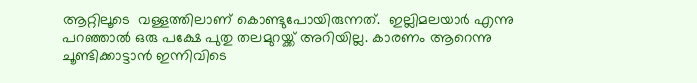ആറ്റിലൂടെ  വള്ളത്തിലാണ് കൊണ്ടുപോയിരുന്നത്.  ഇല്ലിമലയാർ എന്നു പറഞ്ഞാൽ ഒരു പക്ഷേ പുതു തലമുറയ്ക്ക് അറിയില്ല. കാരണം ആറെന്നു ചൂണ്ടിക്കാട്ടാൻ ഇന്നിവിടെ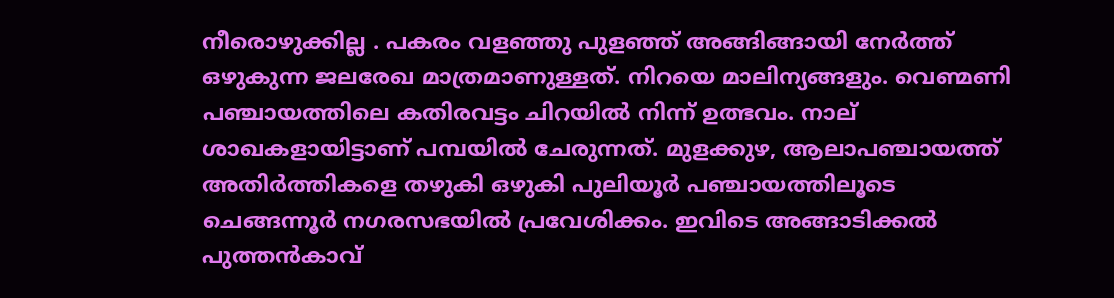നീരൊഴുക്കില്ല . പകരം വളഞ്ഞു പുളഞ്ഞ് അങ്ങിങ്ങായി നേർത്ത് ഒഴുകുന്ന ജലരേഖ മാത്രമാണുള്ളത്. നിറയെ മാലിന്യങ്ങളും. വെണ്മണി പഞ്ചായത്തിലെ കതിരവട്ടം ചിറയിൽ നിന്ന് ഉത്ഭവം. നാല് ശാഖകളായിട്ടാണ് പമ്പയിൽ ചേരുന്നത്. മുളക്കുഴ, ആലാപഞ്ചായത്ത് അതിർത്തികളെ തഴുകി ഒഴുകി പുലിയൂർ പഞ്ചായത്തിലൂടെ ചെങ്ങന്നൂർ നഗരസഭയിൽ പ്രവേശിക്കം. ഇവിടെ അങ്ങാടിക്കൽ പുത്തൻകാവ്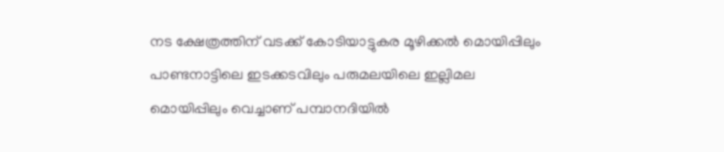നട ക്ഷേത്രത്തിന് വടക്ക് കോടിയാട്ടുകര മൂഴിക്കൽ മൊയിപ്പിലും  പാണ്ടനാട്ടിലെ ഇടക്കടവിലും പരുമലയിലെ ഇല്ലിമല മൊയിപ്പിലും വെച്ചാണ് പമ്പാനദിയിൽ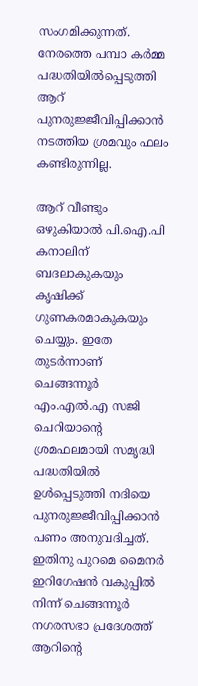സംഗമിക്കുന്നത്. നേരത്തെ പമ്പാ കർമ്മ പദ്ധതിയിൽപ്പെടുത്തി ആറ് പുനരുജ്ജീവിപ്പിക്കാൻ നടത്തിയ ശ്രമവും ഫലം കണ്ടിരുന്നില്ല.

ആറ് വീണ്ടും ഒഴുകിയാൽ പി.ഐ.പി കനാലിന് ബദലാകുകയും കൃഷിക്ക് ഗുണകരമാകുകയും ചെയ്യും. ഇതേ തുടർന്നാണ് ചെങ്ങന്നൂർ എം.എൽ.എ സജി ചെറിയാന്റെ ശ്രമഫലമായി സമൃദ്ധി പദ്ധതിയിൽ ഉൾപ്പെടുത്തി നദിയെ പുനരുജ്ജീവിപ്പിക്കാൻ പണം അനുവദിച്ചത്. ഇതിനു പുറമെ മൈനർ ഇറിഗേഷൻ വകുപ്പിൽ നിന്ന് ചെങ്ങന്നൂർ നഗരസഭാ പ്രദേശത്ത് ആറിന്റെ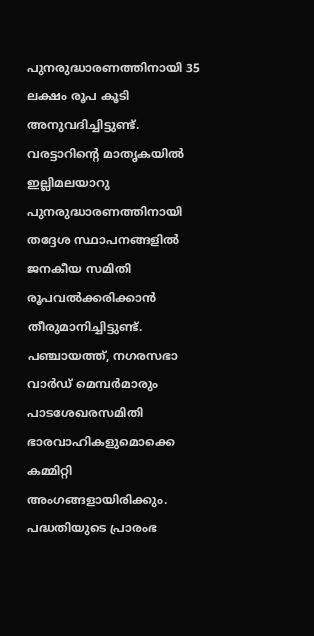പുനരുദ്ധാരണത്തിനായി 35 ലക്ഷം രൂപ കൂടി അനുവദിച്ചിട്ടുണ്ട്.
വരട്ടാറിന്റെ മാതൃകയിൽ ഇല്ലിമലയാറു പുനരുദ്ധാരണത്തിനായി തദ്ദേശ സ്ഥാപനങ്ങളിൽ ജനകീയ സമിതി രൂപവൽക്കരിക്കാൻ തീരുമാനിച്ചിട്ടുണ്ട്. പഞ്ചായത്ത്‌, നഗരസഭാ വാർഡ് മെമ്പർമാരും പാടശേഖരസമിതി ഭാരവാഹികളുമൊക്കെ കമ്മിറ്റി അംഗങ്ങളായിരിക്കും. പദ്ധതിയുടെ പ്രാരംഭ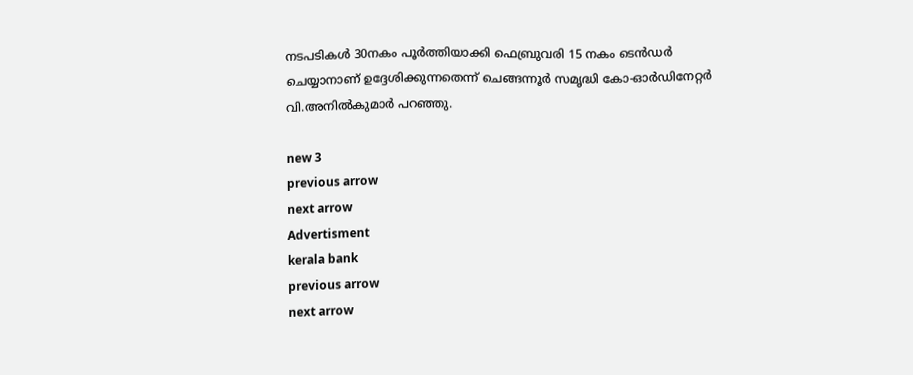നടപടികൾ 30നകം പൂർത്തിയാക്കി ഫെബ്രുവരി 15 നകം ടെൻഡർ ചെയ്യാനാണ് ഉദ്ദേശിക്കുന്നതെന്ന് ചെങ്ങന്നൂർ സമൃദ്ധി കോ-ഓർഡിനേറ്റർ വി.അനിൽകുമാർ പറഞ്ഞു.

new 3
previous arrow
next arrow
Advertisment
kerala bank
previous arrow
next arrow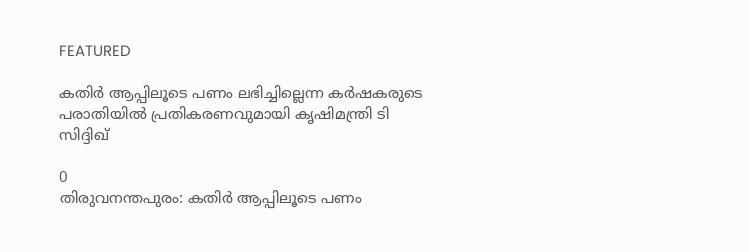FEATURED

കതിർ ആപ്പിലൂടെ പണം ലഭിച്ചില്ലെന്ന കർഷകരുടെ പരാതിയിൽ പ്രതികരണവുമായി കൃഷിമന്ത്രി ടി സിദ്ദിഖ്

0
തിരുവനന്തപുരം: കതിർ ആപ്പിലൂടെ പണം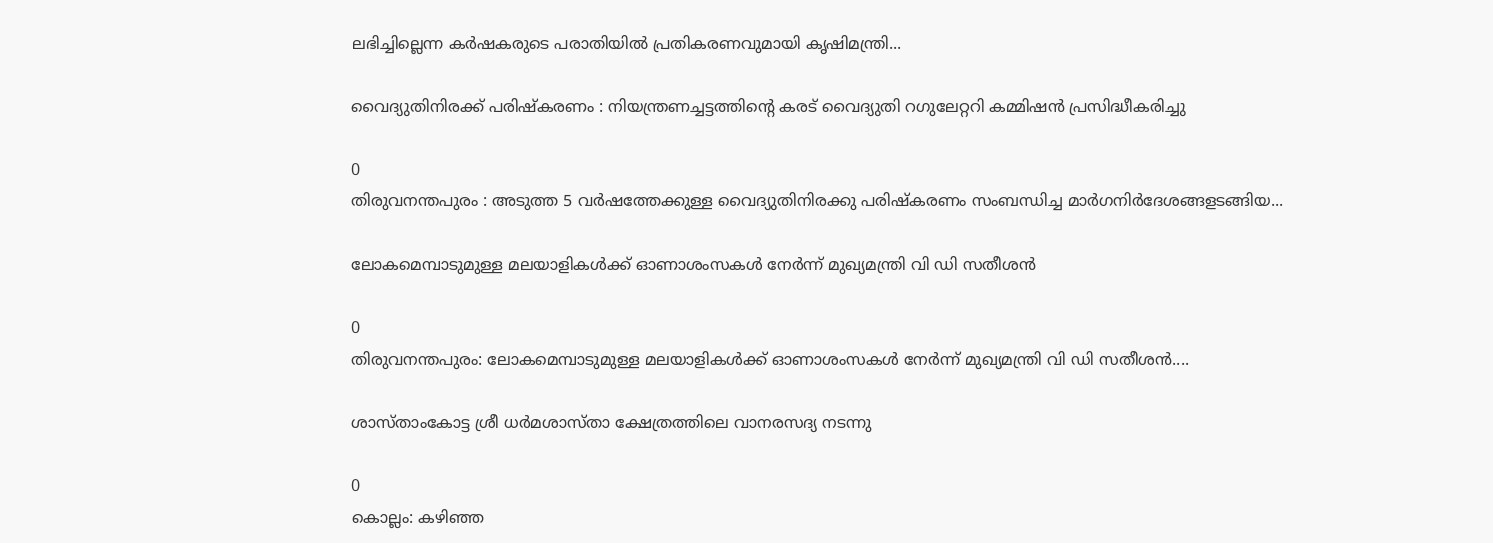ലഭിച്ചില്ലെന്ന കർഷകരുടെ പരാതിയിൽ പ്രതികരണവുമായി കൃഷിമന്ത്രി...

വൈദ്യുതിനിരക്ക് പരിഷ്കരണം : നിയന്ത്രണച്ചട്ടത്തിന്റെ കരട് വൈദ്യുതി റഗുലേറ്ററി കമ്മിഷൻ പ്രസിദ്ധീകരിച്ചു

0
തിരുവനന്തപുരം : അടുത്ത 5 വർഷത്തേക്കുള്ള വൈദ്യുതിനിരക്കു പരിഷ്കരണം സംബന്ധിച്ച മാർഗനിർദേശങ്ങളടങ്ങിയ...

ലോകമെമ്പാടുമുള്ള മലയാളികൾക്ക് ഓണാശംസകൾ നേർന്ന് മുഖ്യമന്ത്രി വി ഡി സതീശൻ

0
തിരുവനന്തപുരം: ലോകമെമ്പാടുമുള്ള മലയാളികൾക്ക് ഓണാശംസകൾ നേർന്ന് മുഖ്യമന്ത്രി വി ഡി സതീശൻ....

ശാസ്താംകോട്ട ശ്രീ ധർമശാസ്താ ക്ഷേത്രത്തിലെ വാനരസദ്യ നടന്നു

0
കൊല്ലം: കഴിഞ്ഞ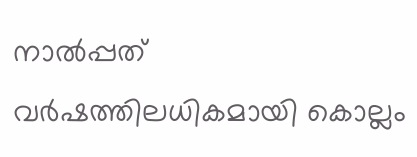നാൽപ്പത് വർഷത്തിലധികമായി കൊല്ലം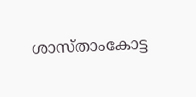ശാസ്താംകോട്ട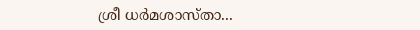ശ്രീ ധർമശാസ്താ...